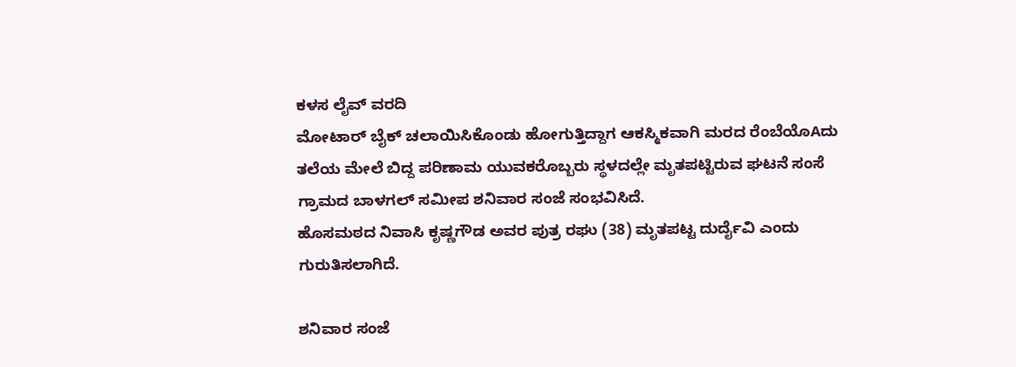ಕಳಸ ಲೈವ್ ವರದಿ
ಮೋಟಾರ್ ಬೈಕ್ ಚಲಾಯಿಸಿಕೊಂಡು ಹೋಗುತ್ತಿದ್ದಾಗ ಆಕಸ್ಮಿಕವಾಗಿ ಮರದ ರೆಂಬೆಯೊAದು ತಲೆಯ ಮೇಲೆ ಬಿದ್ದ ಪರಿಣಾಮ ಯುವಕರೊಬ್ಬರು ಸ್ಥಳದಲ್ಲೇ ಮೃತಪಟ್ಟಿರುವ ಘಟನೆ ಸಂಸೆ ಗ್ರಾಮದ ಬಾಳಗಲ್ ಸಮೀಪ ಶನಿವಾರ ಸಂಜೆ ಸಂಭವಿಸಿದೆ.
ಹೊಸಮಠದ ನಿವಾಸಿ ಕೃಷ್ಣಗೌಡ ಅವರ ಪುತ್ರ ರಘು (38) ಮೃತಪಟ್ಟ ದುರ್ದೈವಿ ಎಂದು ಗುರುತಿಸಲಾಗಿದೆ.

ಶನಿವಾರ ಸಂಜೆ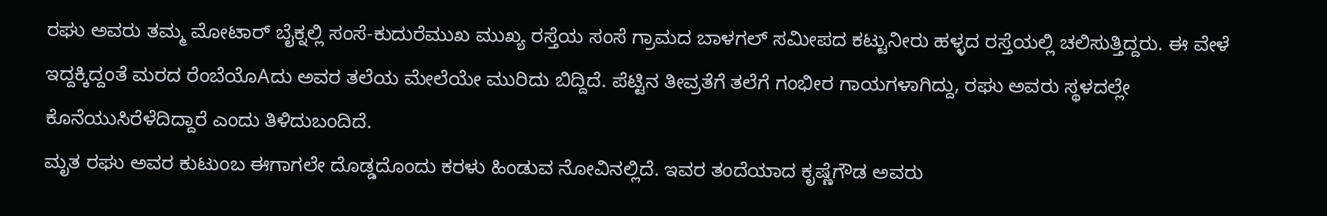ರಘು ಅವರು ತಮ್ಮ ಮೋಟಾರ್ ಬೈಕ್ನಲ್ಲಿ ಸಂಸೆ-ಕುದುರೆಮುಖ ಮುಖ್ಯ ರಸ್ತೆಯ ಸಂಸೆ ಗ್ರಾಮದ ಬಾಳಗಲ್ ಸಮೀಪದ ಕಟ್ಟುನೀರು ಹಳ್ಳದ ರಸ್ತೆಯಲ್ಲಿ ಚಲಿಸುತ್ತಿದ್ದರು. ಈ ವೇಳೆ ಇದ್ದಕ್ಕಿದ್ದಂತೆ ಮರದ ರೆಂಬೆಯೊAದು ಅವರ ತಲೆಯ ಮೇಲೆಯೇ ಮುರಿದು ಬಿದ್ದಿದೆ. ಪೆಟ್ಟಿನ ತೀವ್ರತೆಗೆ ತಲೆಗೆ ಗಂಭೀರ ಗಾಯಗಳಾಗಿದ್ದು, ರಘು ಅವರು ಸ್ಥಳದಲ್ಲೇ ಕೊನೆಯುಸಿರೆಳೆದಿದ್ದಾರೆ ಎಂದು ತಿಳಿದುಬಂದಿದೆ.
ಮೃತ ರಘು ಅವರ ಕುಟುಂಬ ಈಗಾಗಲೇ ದೊಡ್ಡದೊಂದು ಕರಳು ಹಿಂಡುವ ನೋವಿನಲ್ಲಿದೆ. ಇವರ ತಂದೆಯಾದ ಕೃಷ್ಣೆಗೌಡ ಅವರು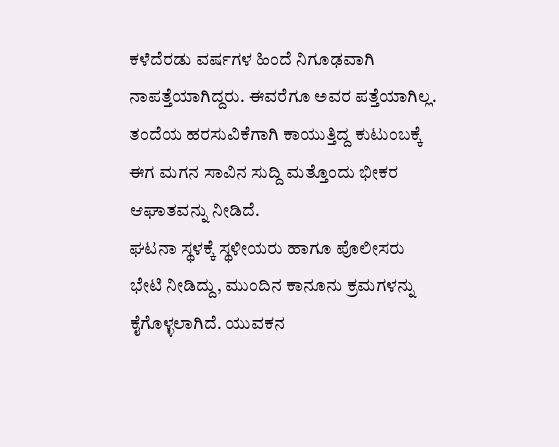ಕಳೆದೆರಡು ವರ್ಷಗಳ ಹಿಂದೆ ನಿಗೂಢವಾಗಿ ನಾಪತ್ತೆಯಾಗಿದ್ದರು. ಈವರೆಗೂ ಅವರ ಪತ್ತೆಯಾಗಿಲ್ಲ. ತಂದೆಯ ಹರಸುವಿಕೆಗಾಗಿ ಕಾಯುತ್ತಿದ್ದ ಕುಟುಂಬಕ್ಕೆ ಈಗ ಮಗನ ಸಾವಿನ ಸುದ್ದಿ ಮತ್ತೊಂದು ಭೀಕರ ಆಘಾತವನ್ನು ನೀಡಿದೆ.
ಘಟನಾ ಸ್ಥಳಕ್ಕೆ ಸ್ಥಳೀಯರು ಹಾಗೂ ಪೊಲೀಸರು ಭೇಟಿ ನೀಡಿದ್ದು, ಮುಂದಿನ ಕಾನೂನು ಕ್ರಮಗಳನ್ನು ಕೈಗೊಳ್ಳಲಾಗಿದೆ. ಯುವಕನ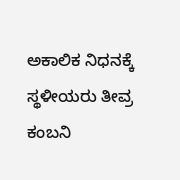ಅಕಾಲಿಕ ನಿಧನಕ್ಕೆ ಸ್ಥಳೀಯರು ತೀವ್ರ ಕಂಬನಿ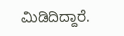ಮಿಡಿದಿದ್ದಾರೆ.